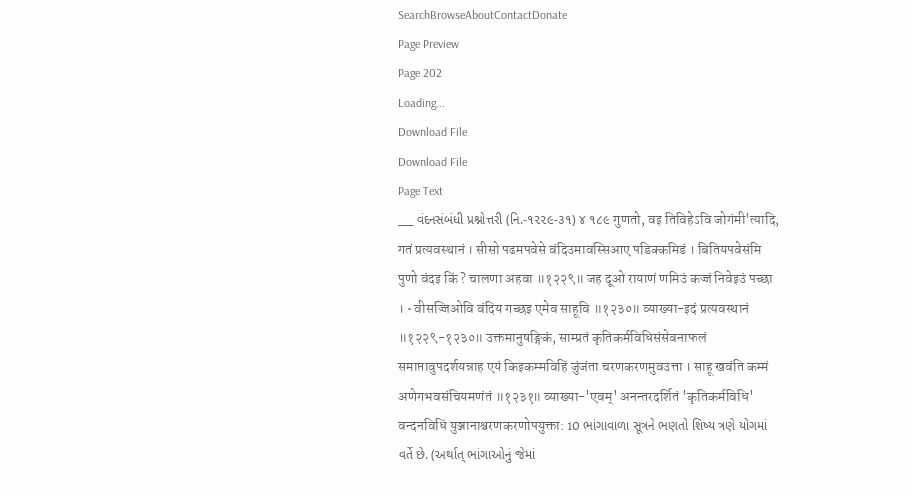SearchBrowseAboutContactDonate
Page Preview
Page 202
Loading...
Download File
Download File
Page Text
___ વંદનસંબંધી પ્રશ્નોત્તરી (નિ.-૧૨૨૯-૩૧) ૪ ૧૮૯ गुणतो, वइ तिविहेऽवि जोगंमी'त्यादि, गतं प्रत्यवस्थानं । सीसो पढमपवेसे वंदिउमावस्सिआए पडिक्कमिडं । बितियपवेसंमि पुणो वंदइ किं ? चालणा अहवा ॥१२२९॥ जह दूओ रायाणं णमिउं कज्जं निवेइउं पच्छा । • वीसज्जिओवि वंदिय गच्छइ एमेव साहूवि ॥१२३०॥ व्याख्या-इदं प्रत्यवस्थानं ॥१२२९-१२३०॥ उक्तमानुषङ्गिकं, साम्प्रतं कृतिकर्मविधिसंसेवनाफलं समाप्तावुपदर्शयन्नाह एयं किइकम्मविहिं जुंजंता चरणकरणमुवउत्ता । साहू खवंति कम्मं अणेगभवसंचियमणंतं ॥१२३१॥ व्याख्या-'एवम्' अनन्तरदर्शितं 'कृतिकर्मविधि' वन्दनविधिं युञ्जानाश्चरणकरणोपयुक्ता: 10 ભાંગાવાળા સૂત્રને ભણતો શિષ્ય ત્રણે યોગમાં વર્તે છે. (અર્થાત્ ભાંગાઓનું જેમાં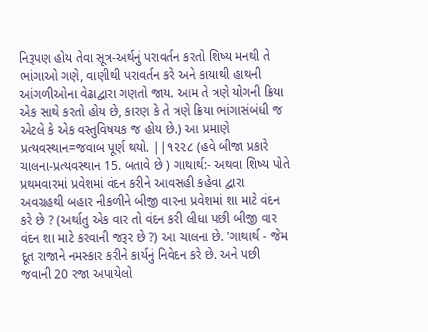નિરૂપણ હોય તેવા સૂત્ર-અર્થનું પરાવર્તન કરતો શિષ્ય મનથી તે ભાંગાઓ ગણે, વાણીથી પરાવર્તન કરે અને કાયાથી હાથની આંગળીઓના વેઢાદ્વારા ગણતો જાય. આમ તે ત્રણે યોગની ક્રિયા એક સાથે કરતો હોય છે, કારણ કે તે ત્રણે ક્રિયા ભાંગાસંબંધી જ એટલે કે એક વસ્તુવિષયક જ હોય છે.) આ પ્રમાણે પ્રત્યવસ્થાન=જવાબ પૂર્ણ થયો. ||૧૨૨૮ (હવે બીજા પ્રકારે ચાલના-પ્રત્યવસ્થાન 15. બતાવે છે ) ગાથાર્થ:- અથવા શિષ્ય પોતે પ્રથમવારમાં પ્રવેશમાં વંદન કરીને આવસહી કહેવા દ્વારા અવગ્રહથી બહાર નીકળીને બીજી વારના પ્રવેશમાં શા માટે વંદન કરે છે ? (અર્થાતુ એક વાર તો વંદન કરી લીધા પછી બીજી વાર વંદન શા માટે કરવાની જરૂર છે ?) આ ચાલના છે. 'ગાથાર્થ - જેમ દૂત રાજાને નમસ્કાર કરીને કાર્યનું નિવેદન કરે છે. અને પછી જવાની 20 રજા અપાયેલો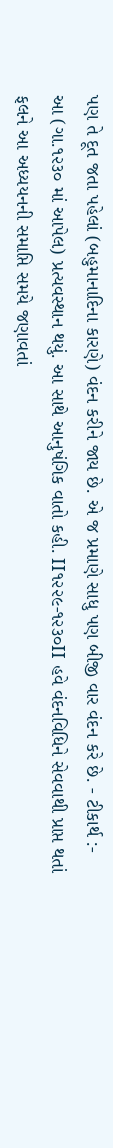પણ તે દૂત જતા પહેલાં (બહુમાનાદિના કારણે) વંદન કરીને જાય છે. એ જ પ્રમાણે સાધુ પણ બીજી વાર વંદન કરે છે. - ટીકાર્થ :- આ (ગા.૧૨૩૦ માં આપેલ) પ્રત્યવસ્થાન થયું. આ સાથે આનુષંગિક વાતો કહી. II૧૨૨૯-૧૨૩૦II હવે વંદનવિધિને સેવવાથી પ્રાપ્ત થતાં ફલને આ અધ્યયનની સમાપ્તિ સમયે જણાવતાં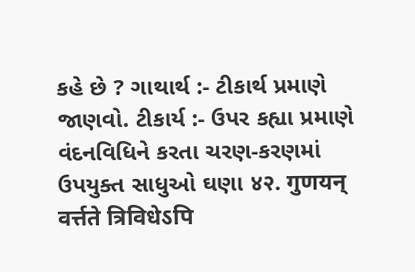કહે છે ? ગાથાર્થ :- ટીકાર્થ પ્રમાણે જાણવો. ટીકાર્ય :- ઉપર કહ્યા પ્રમાણે વંદનવિધિને કરતા ચરણ-કરણમાં ઉપયુક્ત સાધુઓ ઘણા ४२. गुणयन् वर्त्तते त्रिविधेऽपि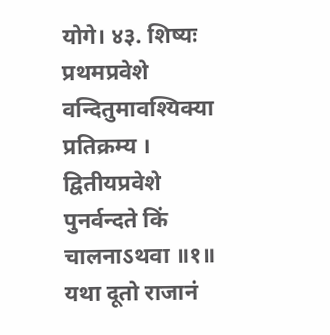योगे। ४३. शिष्यः प्रथमप्रवेशे वन्दितुमावश्यिक्या प्रतिक्रम्य । द्वितीयप्रवेशे पुनर्वन्दते किं चालनाऽथवा ॥१॥ यथा दूतो राजानं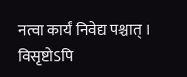नत्वा कार्यं निवेद्य पश्चात् । विसृष्टोऽपि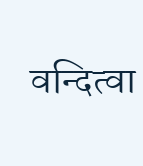वन्दित्वा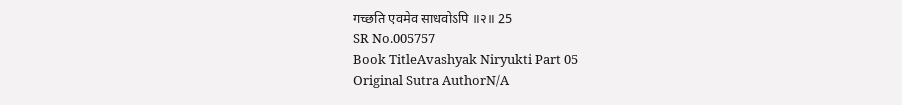गच्छति एवमेव साधवोऽपि ॥२॥ 25
SR No.005757
Book TitleAvashyak Niryukti Part 05
Original Sutra AuthorN/A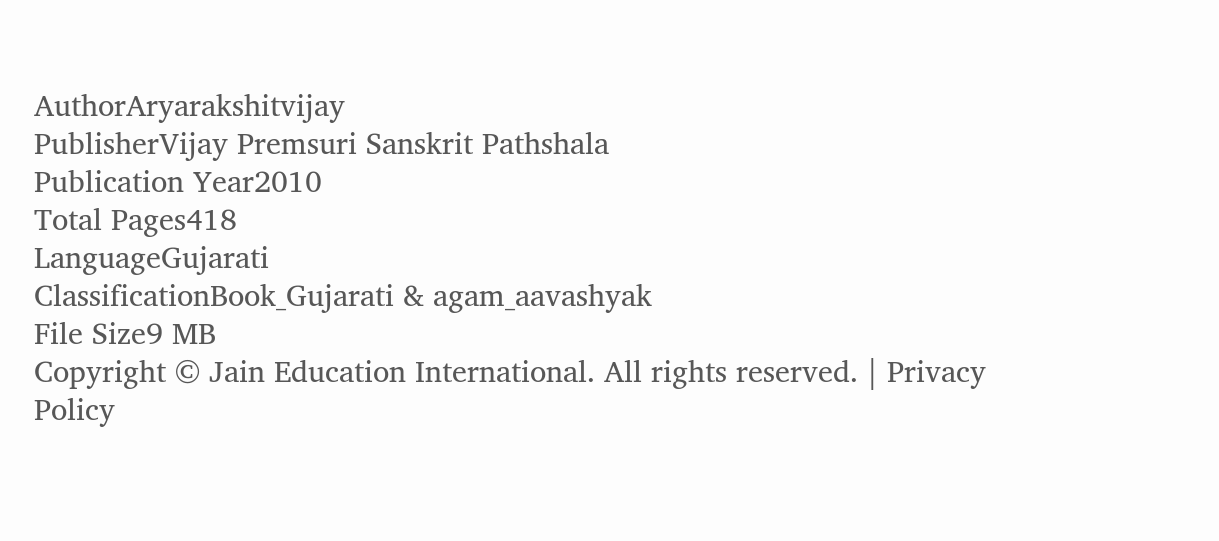AuthorAryarakshitvijay
PublisherVijay Premsuri Sanskrit Pathshala
Publication Year2010
Total Pages418
LanguageGujarati
ClassificationBook_Gujarati & agam_aavashyak
File Size9 MB
Copyright © Jain Education International. All rights reserved. | Privacy Policy